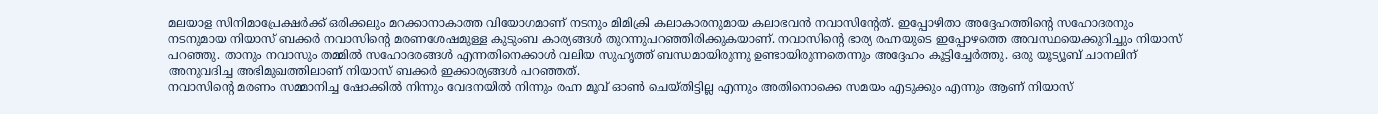മലയാള സിനിമാപ്രേക്ഷർക്ക് ഒരിക്കലും മറക്കാനാകാത്ത വിയോഗമാണ് നടനും മിമിക്രി കലാകാരനുമായ കലാഭവൻ നവാസിന്റേത്. ഇപ്പോഴിതാ അദ്ദേഹത്തിന്റെ സഹോദരനും നടനുമായ നിയാസ് ബക്കർ നവാസിന്റെ മരണശേഷമുള്ള കുടുംബ കാര്യങ്ങൾ തുറന്നുപറഞ്ഞിരിക്കുകയാണ്. നവാസിന്റെ ഭാര്യ രഹ്നയുടെ ഇപ്പോഴത്തെ അവസ്ഥയെക്കുറിച്ചും നിയാസ് പറഞ്ഞു. താനും നവാസും തമ്മിൽ സഹോദരങ്ങൾ എന്നതിനെക്കാൾ വലിയ സുഹൃത്ത് ബന്ധമായിരുന്നു ഉണ്ടായിരുന്നതെന്നും അദ്ദേഹം കൂട്ടിച്ചേർത്തു. ഒരു യൂട്യൂബ് ചാനലിന് അനുവദിച്ച അഭിമുഖത്തിലാണ് നിയാസ് ബക്കർ ഇക്കാര്യങ്ങൾ പറഞ്ഞത്.
നവാസിന്റെ മരണം സമ്മാനിച്ച ഷോക്കിൽ നിന്നും വേദനയിൽ നിന്നും രഹ്ന മൂവ് ഓൺ ചെയ്തിട്ടില്ല എന്നും അതിനൊക്കെ സമയം എടുക്കും എന്നും ആണ് നിയാസ്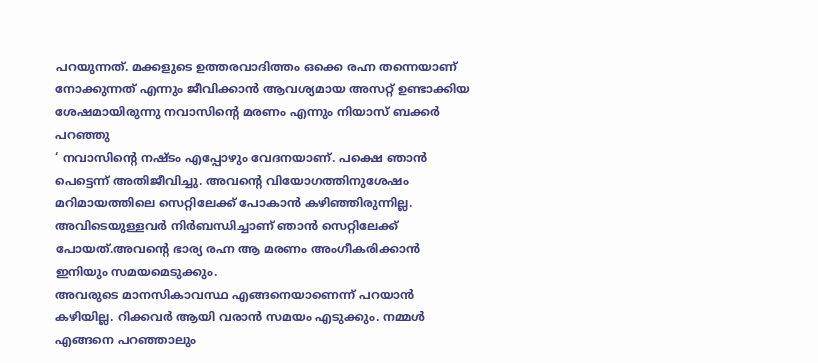പറയുന്നത്. മക്കളുടെ ഉത്തരവാദിത്തം ഒക്കെ രഹ്ന തന്നെയാണ് നോക്കുന്നത് എന്നും ജീവിക്കാൻ ആവശ്യമായ അസറ്റ് ഉണ്ടാക്കിയ ശേഷമായിരുന്നു നവാസിന്റെ മരണം എന്നും നിയാസ് ബക്കർ പറഞ്ഞു
‘ നവാസിന്റെ നഷ്ടം എപ്പോഴും വേദനയാണ്. പക്ഷെ ഞാൻ പെട്ടെന്ന് അതിജീവിച്ചു. അവന്റെ വിയോഗത്തിനുശേഷം മറിമായത്തിലെ സെറ്റിലേക്ക് പോകാൻ കഴിഞ്ഞിരുന്നില്ല. അവിടെയുള്ളവർ നിർബന്ധിച്ചാണ് ഞാൻ സെറ്റിലേക്ക് പോയത്.അവന്റെ ഭാര്യ രഹ്ന ആ മരണം അംഗീകരിക്കാൻ ഇനിയും സമയമെടുക്കും.
അവരുടെ മാനസികാവസ്ഥ എങ്ങനെയാണെന്ന് പറയാൻ കഴിയില്ല. റിക്കവർ ആയി വരാൻ സമയം എടുക്കും. നമ്മൾ എങ്ങനെ പറഞ്ഞാലും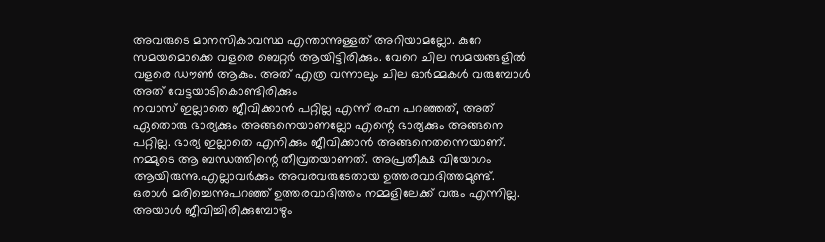അവരുടെ മാനസികാവസ്ഥ എന്താന്നുള്ളത് അറിയാമല്ലോ. കുറേ സമയമൊക്കെ വളരെ ബെറ്റർ ആയിട്ടിരിക്കും. വേറെ ചില സമയങ്ങളിൽ വളരെ ഡൗൺ ആകും. അത് എത്ര വന്നാലും ചില ഓർമ്മകൾ വരുമ്പോൾ അത് വേട്ടയാടികൊണ്ടിരിക്കും
നവാസ് ഇല്ലാതെ ജീവിക്കാൻ പറ്റില്ല എന്ന് രഹ്ന പറഞ്ഞത്, അത് ഏതൊരു ഭാര്യക്കും അങ്ങനെയാണല്ലോ എന്റെ ഭാര്യക്കും അങ്ങനെ പറ്റില്ല. ഭാര്യ ഇല്ലാതെ എനിക്കും ജീവിക്കാൻ അങ്ങനെതന്നെയാണ്. നമ്മുടെ ആ ബന്ധത്തിന്റെ തീവ്രതയാണത്. അപ്രതീക്ഷ വിയോഗം ആയിരുന്നു.എല്ലാവർക്കും അവരവരുടേതായ ഉത്തരവാദിത്തമുണ്ട്. ഒരാൾ മരിച്ചെന്നുപറഞ്ഞ് ഉത്തരവാദിത്തം നമ്മളിലേക്ക് വരും എന്നില്ല.
അയാൾ ജീവിച്ചിരിക്കുമ്പോഴും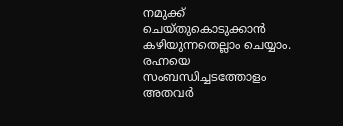നമുക്ക് ചെയ്തുകൊടുക്കാൻ കഴിയുന്നതെല്ലാം ചെയ്യാം. രഹ്നയെ സംബന്ധിച്ചടത്തോളം അതവർ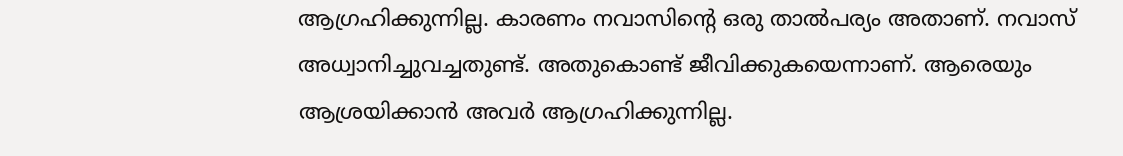ആഗ്രഹിക്കുന്നില്ല. കാരണം നവാസിന്റെ ഒരു താൽപര്യം അതാണ്. നവാസ് അധ്വാനിച്ചുവച്ചതുണ്ട്. അതുകൊണ്ട് ജീവിക്കുകയെന്നാണ്. ആരെയും ആശ്രയിക്കാൻ അവർ ആഗ്രഹിക്കുന്നില്ല.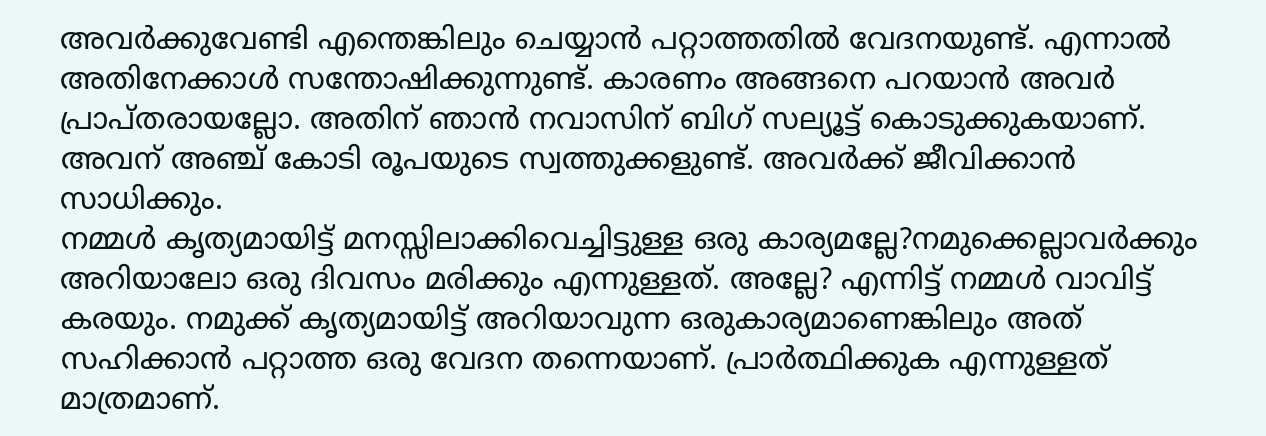അവർക്കുവേണ്ടി എന്തെങ്കിലും ചെയ്യാൻ പറ്റാത്തതിൽ വേദനയുണ്ട്. എന്നാൽ അതിനേക്കാൾ സന്തോഷിക്കുന്നുണ്ട്. കാരണം അങ്ങനെ പറയാൻ അവർ പ്രാപ്തരായല്ലോ. അതിന് ഞാൻ നവാസിന് ബിഗ് സല്യൂട്ട് കൊടുക്കുകയാണ്. അവന് അഞ്ച് കോടി രൂപയുടെ സ്വത്തുക്കളുണ്ട്. അവർക്ക് ജീവിക്കാൻ സാധിക്കും.
നമ്മൾ കൃത്യമായിട്ട് മനസ്സിലാക്കിവെച്ചിട്ടുള്ള ഒരു കാര്യമല്ലേ?നമുക്കെല്ലാവർക്കും അറിയാലോ ഒരു ദിവസം മരിക്കും എന്നുള്ളത്. അല്ലേ? എന്നിട്ട് നമ്മൾ വാവിട്ട് കരയും. നമുക്ക് കൃത്യമായിട്ട് അറിയാവുന്ന ഒരുകാര്യമാണെങ്കിലും അത് സഹിക്കാൻ പറ്റാത്ത ഒരു വേദന തന്നെയാണ്. പ്രാർത്ഥിക്കുക എന്നുള്ളത് മാത്രമാണ്.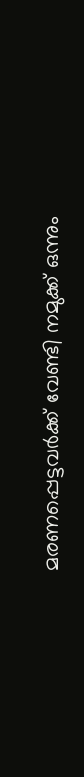മരണപ്പെട്ടവർക്ക് വേണ്ടി നമുക്ക് ഒന്നും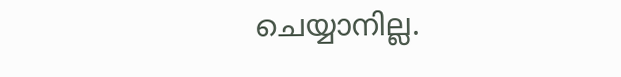ചെയ്യാനില്ല.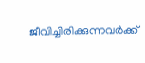ജീവിച്ചിരിക്കുന്നവർക്ക്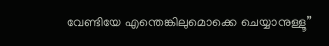വേണ്ടിയേ എന്തെങ്കിലുമൊക്കെ ചെയ്യാനുള്ളൂ”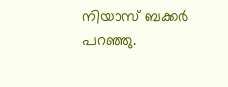നിയാസ് ബക്കർ പറഞ്ഞു.